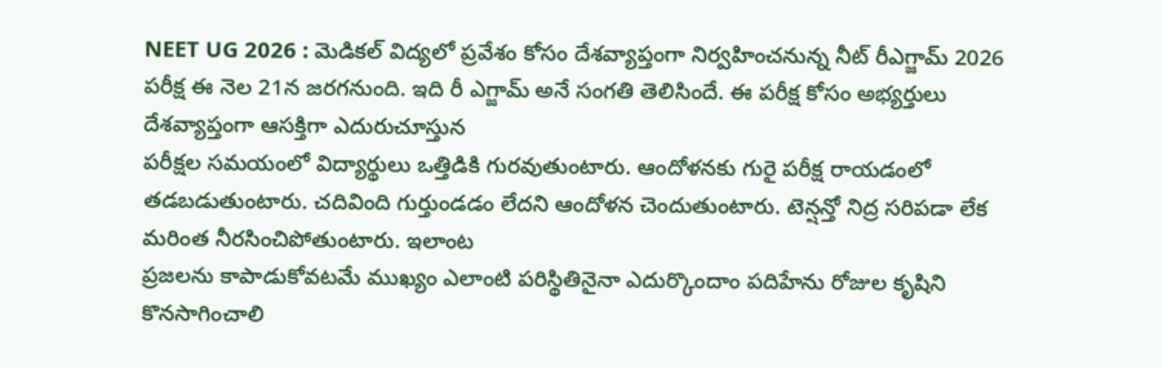NEET UG 2026 : మెడికల్ విద్యలో ప్రవేశం కోసం దేశవ్యాప్తంగా నిర్వహించనున్న నీట్ రీఎగ్జామ్ 2026 పరీక్ష ఈ నెల 21న జరగనుంది. ఇది రీ ఎగ్జామ్ అనే సంగతి తెలిసిందే. ఈ పరీక్ష కోసం అభ్యర్తులు దేశవ్యాప్తంగా ఆసక్తిగా ఎదురుచూస్తున
పరీక్షల సమయంలో విద్యార్థులు ఒత్తిడికి గురవుతుంటారు. ఆందోళనకు గురై పరీక్ష రాయడంలో తడబడుతుంటారు. చదివింది గుర్తుండడం లేదని ఆందోళన చెందుతుంటారు. టెన్షన్తో నిద్ర సరిపడా లేక మరింత నీరసించిపోతుంటారు. ఇలాంట
ప్రజలను కాపాడుకోవటమే ముఖ్యం ఎలాంటి పరిస్థితినైనా ఎదుర్కొందాం పదిహేను రోజుల కృషిని కొనసాగించాలి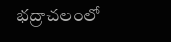భద్రాచలంలో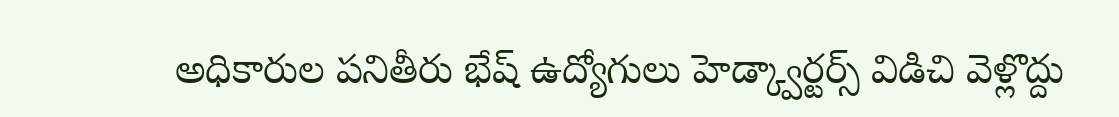అధికారుల పనితీరు భేష్ ఉద్యోగులు హెడ్క్వార్టర్స్ విడిచి వెళ్లొద్దు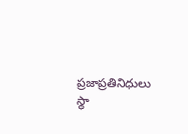ప్రజాప్రతినిధులు స్థా